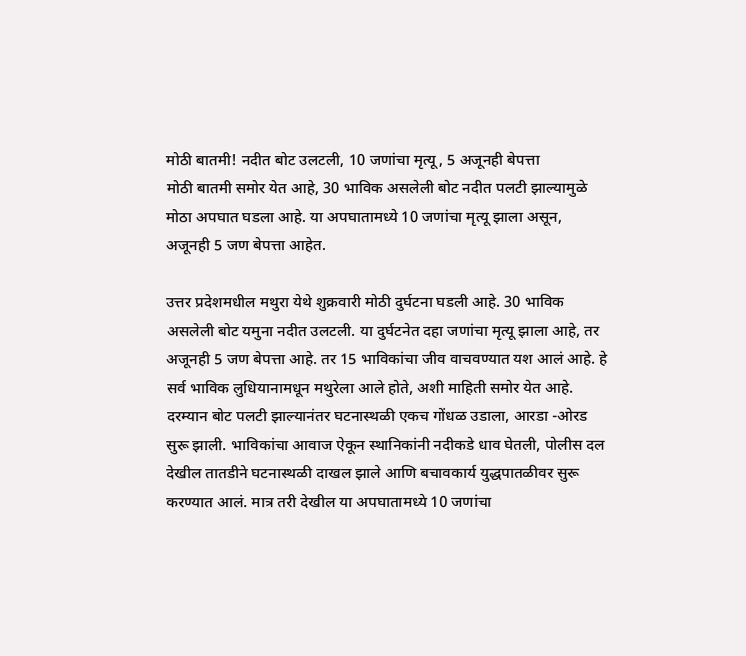मोठी बातमी! नदीत बोट उलटली, 10 जणांचा मृत्यू, 5 अजूनही बेपत्ता
मोठी बातमी समोर येत आहे, 30 भाविक असलेली बोट नदीत पलटी झाल्यामुळे मोठा अपघात घडला आहे. या अपघातामध्ये 10 जणांचा मृत्यू झाला असून, अजूनही 5 जण बेपत्ता आहेत.

उत्तर प्रदेशमधील मथुरा येथे शुक्रवारी मोठी दुर्घटना घडली आहे. 30 भाविक असलेली बोट यमुना नदीत उलटली. या दुर्घटनेत दहा जणांचा मृत्यू झाला आहे, तर अजूनही 5 जण बेपत्ता आहे. तर 15 भाविकांचा जीव वाचवण्यात यश आलं आहे. हे सर्व भाविक लुधियानामधून मथुरेला आले होते, अशी माहिती समोर येत आहे. दरम्यान बोट पलटी झाल्यानंतर घटनास्थळी एकच गोंधळ उडाला, आरडा -ओरड सुरू झाली. भाविकांचा आवाज ऐकून स्थानिकांनी नदीकडे धाव घेतली, पोलीस दल देखील तातडीने घटनास्थळी दाखल झाले आणि बचावकार्य युद्धपातळीवर सुरू करण्यात आलं. मात्र तरी देखील या अपघातामध्ये 10 जणांचा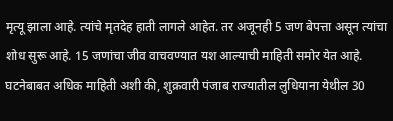मृत्यू झाला आहे. त्यांचे मृतदेह हाती लागले आहेत. तर अजूनही 5 जण बेपत्ता असून त्यांचा शोध सुरू आहे. 15 जणांचा जीव वाचवण्यात यश आल्याची माहिती समोर येत आहे.
घटनेबाबत अधिक माहिती अशी की, शुक्रवारी पंजाब राज्यातील लुधियाना येथील 30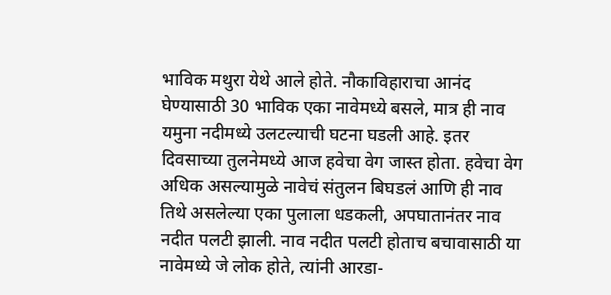भाविक मथुरा येथे आले होते. नौकाविहाराचा आनंद घेण्यासाठी 30 भाविक एका नावेमध्ये बसले, मात्र ही नाव यमुना नदीमध्ये उलटल्याची घटना घडली आहे. इतर दिवसाच्या तुलनेमध्ये आज हवेचा वेग जास्त होता. हवेचा वेग अधिक असल्यामुळे नावेचं संतुलन बिघडलं आणि ही नाव तिथे असलेल्या एका पुलाला धडकली, अपघातानंतर नाव नदीत पलटी झाली. नाव नदीत पलटी होताच बचावासाठी या नावेमध्ये जे लोक होते, त्यांनी आरडा-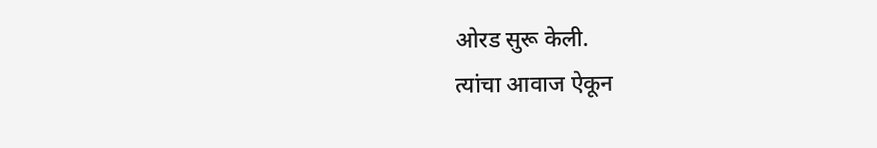ओरड सुरू केली.
त्यांचा आवाज ऐकून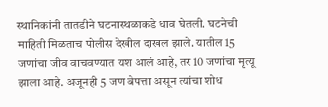स्थानिकांनी तातडीने घटनास्थळाकडे धाव घेतली. घटनेची माहिती मिळताच पोलीस देखील दाखल झाले. यातील 15 जणांचा जीव वाचवण्यात यश आलं आहे, तर 10 जणांचा मृत्यू झाला आहे. अजूनही 5 जण बेपत्ता असून त्यांचा शोध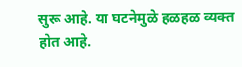सुरू आहे. या घटनेमुळे हळहळ व्यक्त होत आहे.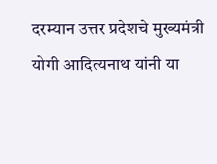दरम्यान उत्तर प्रदेशचे मुख्यमंत्री योगी आदित्यनाथ यांनी या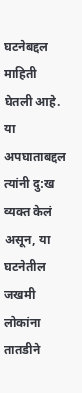घटनेबद्दल माहिती घेतली आहे. या अपघाताबद्दल त्यांनी दु:ख व्यक्त केलं असून, या घटनेतील जखमी लोकांना तातडीने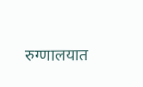रुग्णालयात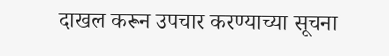दाखल करून उपचार करण्याच्या सूचना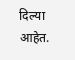दिल्या आहेत.